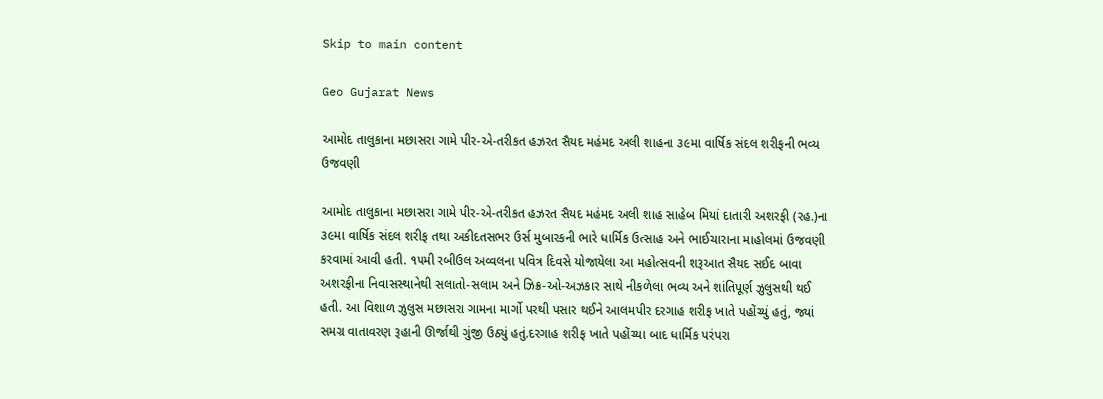Skip to main content

Geo Gujarat News

આમોદ તાલુકાના મછાસરા ગામે પીર-એ-તરીકત હઝરત સૈયદ મહંમદ અલી શાહના ૩૯મા વાર્ષિક સંદલ શરીફની ભવ્ય ઉજવણી

આમોદ તાલુકાના મછાસરા ગામે પીર-એ-તરીકત હઝરત સૈયદ મહંમદ અલી શાહ સાહેબ મિયાં દાતારી અશરફી (રહ.)ના ૩૯મા વાર્ષિક સંદલ શરીફ તથા અકીદતસભર ઉર્સ મુબારકની ભારે ધાર્મિક ઉત્સાહ અને ભાઈચારાના માહોલમાં ઉજવણી કરવામાં આવી હતી. ૧૫મી રબીઉલ અવ્વલના પવિત્ર દિવસે યોજાયેલા આ મહોત્સવની શરૂઆત સૈયદ સઈદ બાવા અશરફીના નિવાસસ્થાનેથી સલાતો-સલામ અને ઝિક્ર-ઓ-અઝકાર સાથે નીકળેલા ભવ્ય અને શાંતિપૂર્ણ ઝુલુસથી થઈ હતી. આ વિશાળ ઝુલુસ મછાસરા ગામના માર્ગો પરથી પસાર થઈને આલમપીર દરગાહ શરીફ ખાતે પહોંચ્યું હતું, જ્યાં સમગ્ર વાતાવરણ રૂહાની ઊર્જાથી ગુંજી ઉઠ્યું હતું.દરગાહ શરીફ ખાતે પહોંચ્યા બાદ ધાર્મિક પરંપરા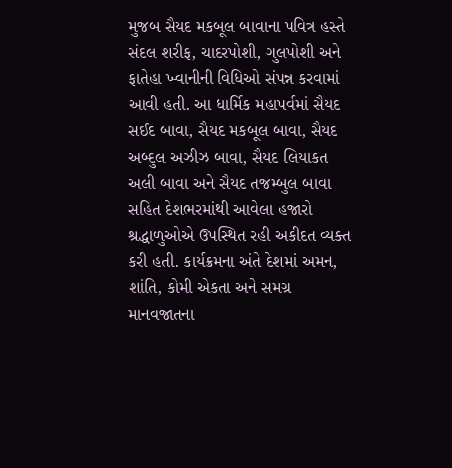મુજબ સૈયદ મકબૂલ બાવાના પવિત્ર હસ્તે સંદલ શરીફ, ચાદરપોશી, ગુલપોશી અને ફાતેહા ખ્વાનીની વિધિઓ સંપન્ન કરવામાં આવી હતી. આ ધાર્મિક મહાપર્વમાં સૈયદ સઈદ બાવા, સૈયદ મકબૂલ બાવા, સૈયદ અબ્દુલ અઝીઝ બાવા, સૈયદ લિયાકત અલી બાવા અને સૈયદ તજમ્બુલ બાવા સહિત દેશભરમાંથી આવેલા હજારો શ્રદ્ધાળુઓએ ઉપસ્થિત રહી અકીદત વ્યક્ત કરી હતી. કાર્યક્રમના અંતે દેશમાં અમન, શાંતિ, કોમી એકતા અને સમગ્ર માનવજાતના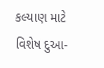કલ્યાણ માટે વિશેષ દુઆ-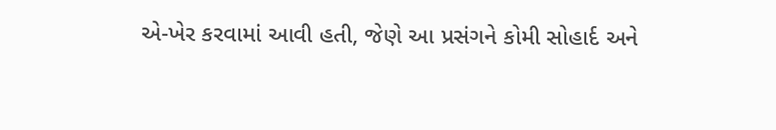એ-ખેર કરવામાં આવી હતી, જેણે આ પ્રસંગને કોમી સોહાર્દ અને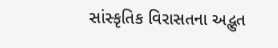સાંસ્કૃતિક વિરાસતના અદ્ભુત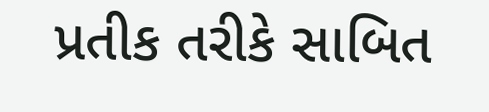પ્રતીક તરીકે સાબિત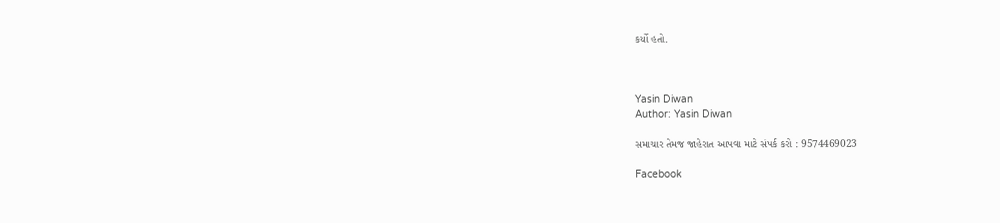કર્યો હતો.



Yasin Diwan
Author: Yasin Diwan

સમાચાર તેમજ જાહેરાત આપવા માટે સંપર્ક કરો : 9574469023

Facebook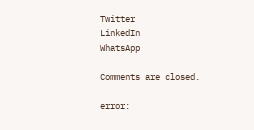Twitter
LinkedIn
WhatsApp

Comments are closed.

error: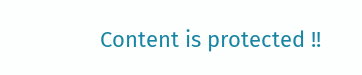Content is protected !!